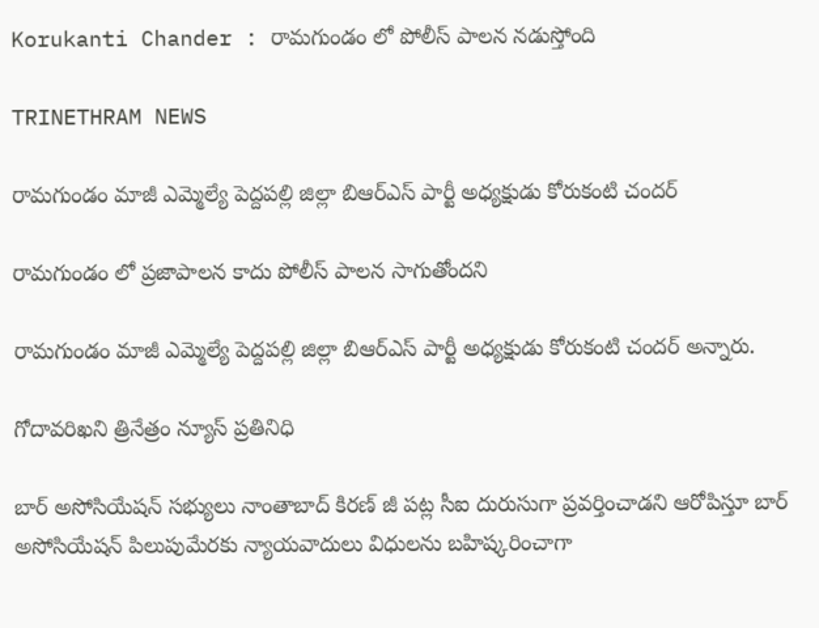Korukanti Chander : రామగుండం లో పోలీస్ పాలన నడుస్తోంది

TRINETHRAM NEWS

రామగుండం మాజీ ఎమ్మెల్యే పెద్దపల్లి జిల్లా బిఆర్ఎస్ పార్టీ అధ్యక్షుడు కోరుకంటి చందర్

రామగుండం లో ప్రజాపాలన కాదు పోలీస్ పాలన సాగుతోందని

రామగుండం మాజీ ఎమ్మెల్యే పెద్దపల్లి జిల్లా బిఆర్ఎస్ పార్టీ అధ్యక్షుడు కోరుకంటి చందర్ అన్నారు.

గోదావరిఖని త్రినేత్రం న్యూస్ ప్రతినిధి

బార్ అసోసియేషన్ సభ్యులు నాంతాబాద్ కిరణ్ జీ పట్ల సీఐ దురుసుగా ప్రవర్తించాడని ఆరోపిస్తూ బార్ అసోసియేషన్ పిలుపుమేరకు న్యాయవాదులు విధులను బహిష్కరించాగా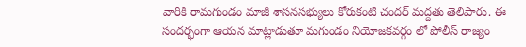వారికి రామగుండం మాజీ శాసనసభ్యులు కోరుకంటి చందర్ మద్దతు తెలిపారు. ఈ సందర్భంగా ఆయన మాట్లాడుతూ మగుండం నియోజకవర్గం లో పోలీస్ రాజ్యం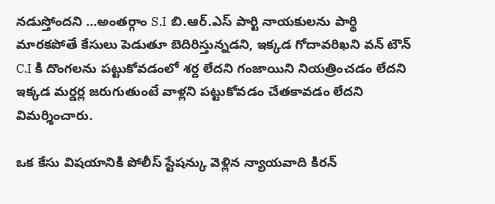నడుస్తోందని …అంతర్గాం S.I బి.ఆర్.ఎస్ పార్టి నాయకులను పార్థి మారకపోతే కేసులు పెడుతూ బెదిరిస్తున్నడని, ఇక్కడ గోదావరిఖని వన్ టౌన్ C.I కి దొంగలను పట్టుకోవడంలో శర్ద లేదని గంజాయిని నియత్రించడం లేదని ఇక్కడ మర్డర్ల జరుగుతుంటే వాళ్లని పట్టుకోవడం చేతకావడం లేదని విమర్శించారు.

ఒక కేసు విషయానికి పోలీస్ స్టేషన్కు వెళ్లిన న్యాయవాది కిరన్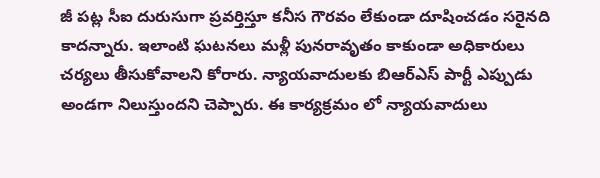జీ పట్ల సీఐ దురుసుగా ప్రవర్తిస్తూ కనీస గౌరవం లేకుండా దూషించడం సరైనది కాదన్నారు. ఇలాంటి ఘటనలు మళ్లీ పునరావృతం కాకుండా అధికారులు చర్యలు తీసుకోవాలని కోరారు. న్యాయవాదులకు బిఆర్ఎస్ పార్టీ ఎప్పుడు అండగా నిలుస్తుందని చెప్పారు. ఈ కార్యక్రమం లో న్యాయవాదులు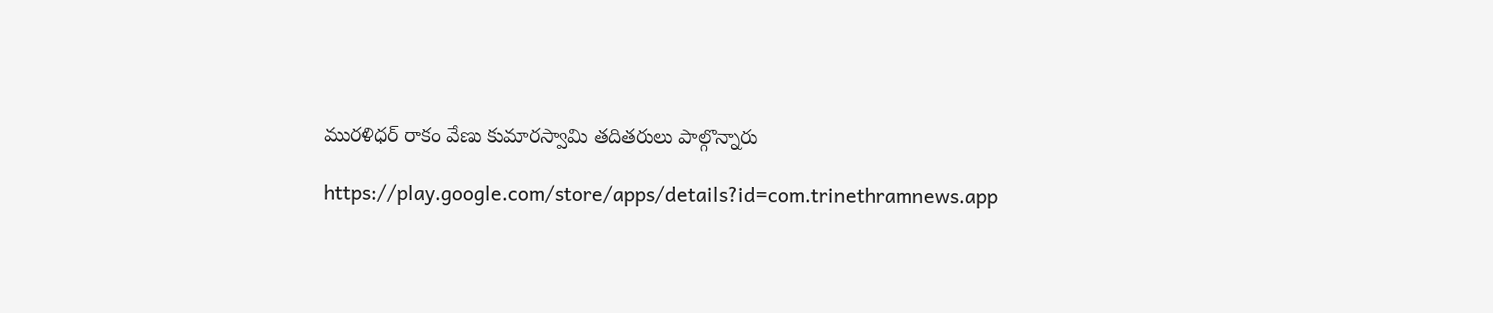మురళిధర్ రాకం వేణు కుమారస్వామి తదితరులు పాల్గొన్నారు

https://play.google.com/store/apps/details?id=com.trinethramnews.app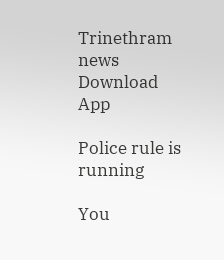Trinethram news
Download App

Police rule is running

You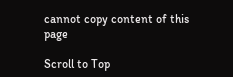cannot copy content of this page

Scroll to Top